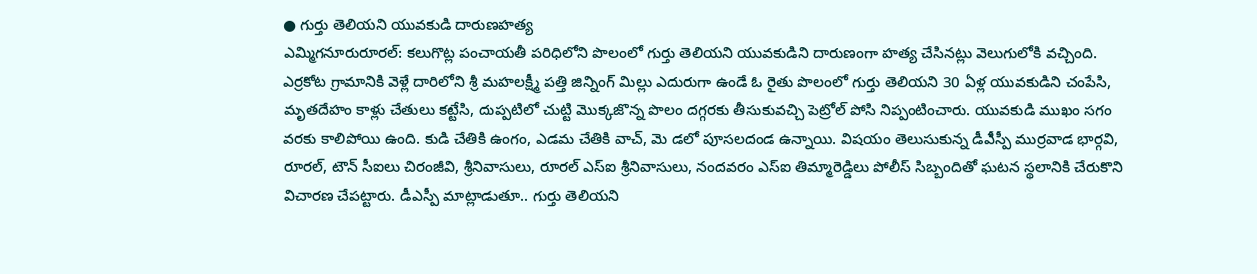● గుర్తు తెలియని యువకుడి దారుణహత్య
ఎమ్మిగనూరురూరల్: కలుగొట్ల పంచాయతీ పరిధిలోని పొలంలో గుర్తు తెలియని యువకుడిని దారుణంగా హత్య చేసినట్లు వెలుగులోకి వచ్చింది. ఎర్రకోట గ్రామానికి వెళ్లే దారిలోని శ్రీ మహలక్ష్మీ పత్తి జిన్నింగ్ మిల్లు ఎదురుగా ఉండే ఓ రైతు పొలంలో గుర్తు తెలియని 30 ఏళ్ల యువకుడిని చంపేసి, మృతదేహం కాళ్లు చేతులు కట్టేసి, దుప్పటిలో చుట్టి మొక్కజొన్న పొలం దగ్గరకు తీసుకువచ్చి పెట్రోల్ పోసి నిప్పంటించారు. యువకుడి ముఖం సగం వరకు కాలిపోయి ఉంది. కుడి చేతికి ఉంగం, ఎడమ చేతికి వాచ్, మె డలో పూసలదండ ఉన్నాయి. విషయం తెలుసుకున్న డీఎీస్పీ ముర్రవాడ భార్గవి, రూరల్, టౌన్ సీఐలు చిరంజీవి, శ్రీనివాసులు, రూరల్ ఎస్ఐ శ్రీనివాసులు, నందవరం ఎస్ఐ తిమ్మారెడ్డిలు పోలీస్ సిబ్బందితో ఘటన స్థలానికి చేరుకొని విచారణ చేపట్టారు. డీఎస్పీ మాట్లాడుతూ.. గుర్తు తెలియని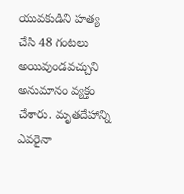యువకుడిని హత్య చేసి 48 గంటలు అయివుండవచ్చుని అనుమానం వ్యక్తం చేశారు. మృతదేహాన్ని ఎవరైనా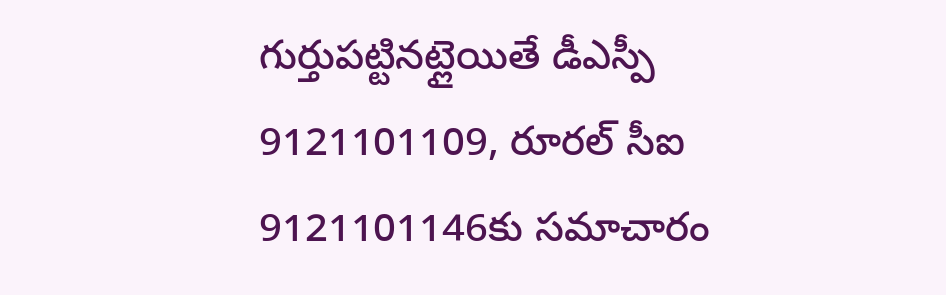గుర్తుపట్టినట్లైయితే డీఎస్పీ 9121101109, రూరల్ సీఐ 9121101146కు సమాచారం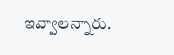ఇవ్వాలన్నారు.